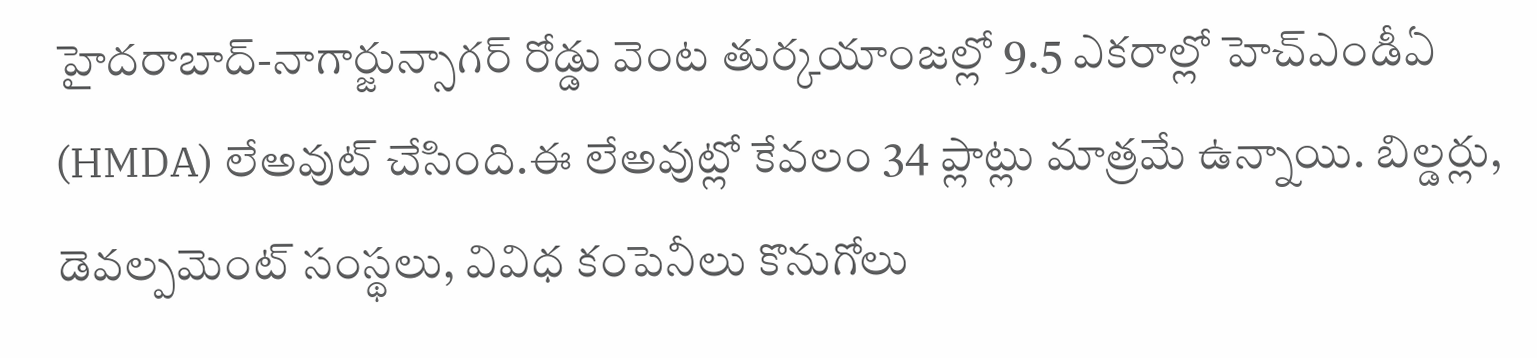హైదరాబాద్-నాగార్జున్సాగర్ రోడ్డు వెంట తుర్కయాంజల్లో 9.5 ఎకరాల్లో హెచ్ఎండీఏ (HMDA) లేఅవుట్ చేసింది.ఈ లేఅవుట్లో కేవలం 34 ప్లాట్లు మాత్రమే ఉన్నాయి. బిల్డర్లు, డెవల్పమెంట్ సంస్థలు, వివిధ కంపెనీలు కొనుగోలు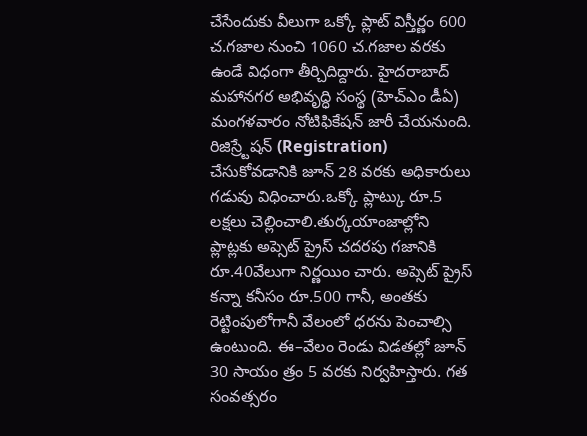చేసేందుకు వీలుగా ఒక్కో ప్లాట్ విస్తీర్ణం 600 చ.గజాల నుంచి 1060 చ.గజాల వరకు ఉండే విధంగా తీర్చిదిద్దారు. హైదరాబాద్ మహానగర అభివృద్ధి సంస్థ (హెచ్ఎం డీఏ) మంగళవారం నోటిఫికేషన్ జారీ చేయనుంది. రిజిస్ర్టేషన్ (Registration) చేసుకోవడానికి జూన్ 28 వరకు అధికారులు గడువు విధించారు.ఒక్కో ప్లాట్కు రూ.5 లక్షలు చెల్లించాలి.తుర్కయాంజాల్లోని ప్లాట్లకు అప్సెట్ ప్రైస్ చదరపు గజానికి రూ.40వేలుగా నిర్ణయిం చారు. అప్సెట్ ప్రైస్ కన్నా కనీసం రూ.500 గానీ, అంతకు రెట్టింపులోగానీ వేలంలో ధరను పెంచాల్సి ఉంటుంది. ఈ–వేలం రెండు విడతల్లో జూన్ 30 సాయం త్రం 5 వరకు నిర్వహిస్తారు. గత సంవత్సరం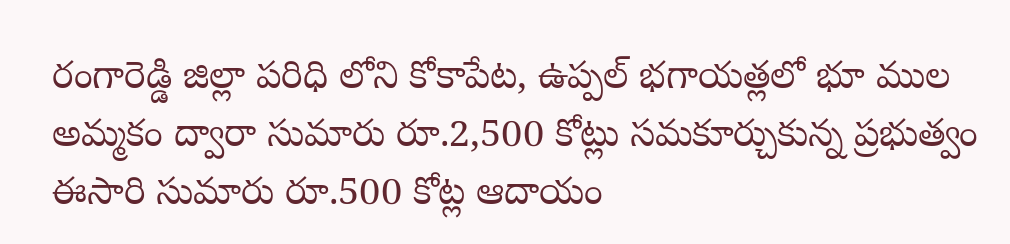రంగారెడ్డి జిల్లా పరిధి లోని కోకాపేట, ఉప్పల్ భగాయత్లలో భూ ముల అమ్మకం ద్వారా సుమారు రూ.2,500 కోట్లు సమకూర్చుకున్న ప్రభుత్వం ఈసారి సుమారు రూ.500 కోట్ల ఆదాయం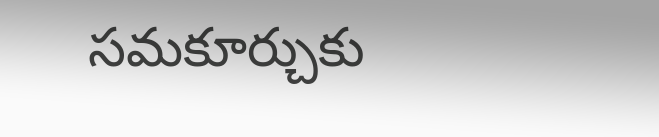సమకూర్చుకు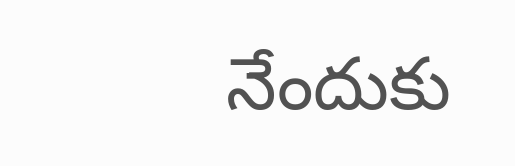నేందుకు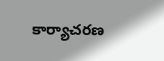కార్యాచరణ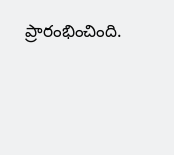ప్రారంభించింది.